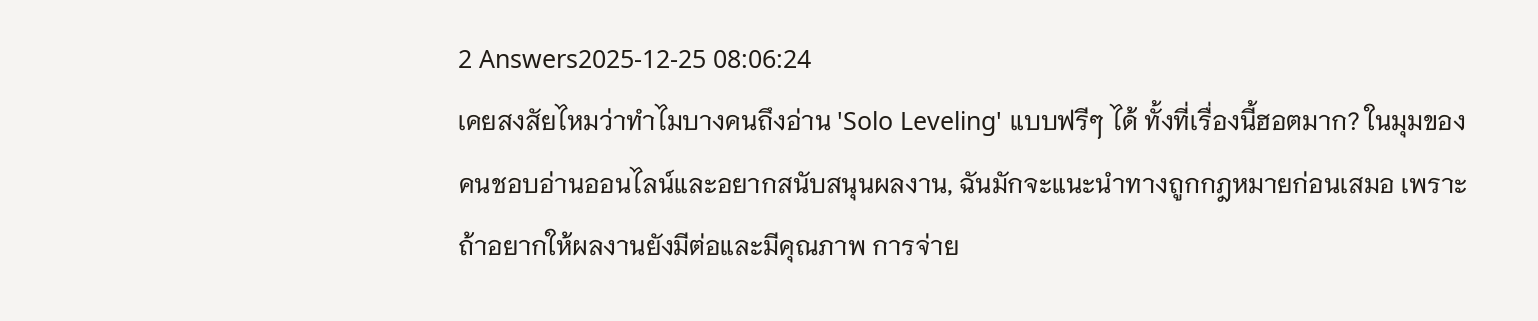2 Answers2025-12-25 08:06:24
เคยสงสัยไหมว่าทำไมบางคนถึงอ่าน 'Solo Leveling' แบบฟรีๆ ได้ ทั้งที่เรื่องนี้ฮอตมาก? ในมุมของคนชอบอ่านออนไลน์และอยากสนับสนุนผลงาน, ฉันมักจะแนะนำทางถูกกฎหมายก่อนเสมอ เพราะถ้าอยากให้ผลงานยังมีต่อและมีคุณภาพ การจ่าย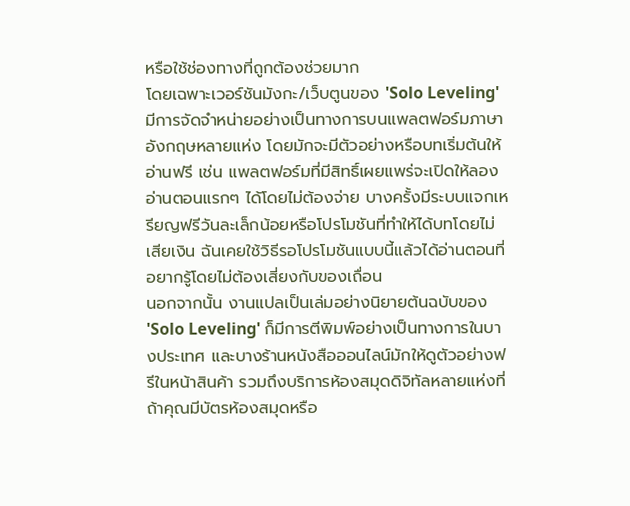หรือใช้ช่องทางที่ถูกต้องช่วยมาก
โดยเฉพาะเวอร์ชันมังกะ/เว็บตูนของ 'Solo Leveling' มีการจัดจำหน่ายอย่างเป็นทางการบนแพลตฟอร์มภาษาอังกฤษหลายแห่ง โดยมักจะมีตัวอย่างหรือบทเริ่มต้นให้อ่านฟรี เช่น แพลตฟอร์มที่มีสิทธิ์เผยแพร่จะเปิดให้ลองอ่านตอนแรกๆ ได้โดยไม่ต้องจ่าย บางครั้งมีระบบแจกเหรียญฟรีวันละเล็กน้อยหรือโปรโมชันที่ทำให้ได้บทโดยไม่เสียเงิน ฉันเคยใช้วิธีรอโปรโมชันแบบนี้แล้วได้อ่านตอนที่อยากรู้โดยไม่ต้องเสี่ยงกับของเถื่อน
นอกจากนั้น งานแปลเป็นเล่มอย่างนิยายต้นฉบับของ 'Solo Leveling' ก็มีการตีพิมพ์อย่างเป็นทางการในบางประเทศ และบางร้านหนังสือออนไลน์มักให้ดูตัวอย่างฟรีในหน้าสินค้า รวมถึงบริการห้องสมุดดิจิทัลหลายแห่งที่ถ้าคุณมีบัตรห้องสมุดหรือ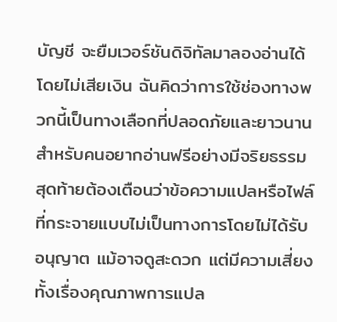บัญชี จะยืมเวอร์ชันดิจิทัลมาลองอ่านได้โดยไม่เสียเงิน ฉันคิดว่าการใช้ช่องทางพวกนี้เป็นทางเลือกที่ปลอดภัยและยาวนานสำหรับคนอยากอ่านฟรีอย่างมีจริยธรรม
สุดท้ายต้องเตือนว่าข้อความแปลหรือไฟล์ที่กระจายแบบไม่เป็นทางการโดยไม่ได้รับอนุญาต แม้อาจดูสะดวก แต่มีความเสี่ยงทั้งเรื่องคุณภาพการแปล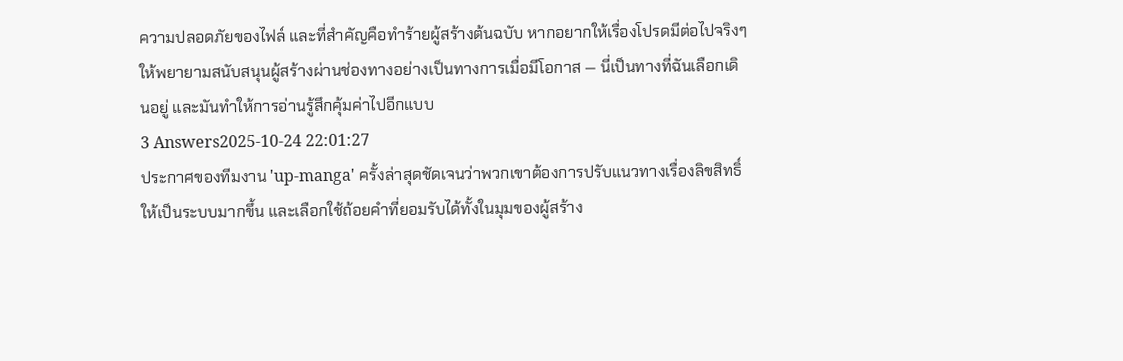ความปลอดภัยของไฟล์ และที่สำคัญคือทำร้ายผู้สร้างต้นฉบับ หากอยากให้เรื่องโปรดมีต่อไปจริงๆ ให้พยายามสนับสนุนผู้สร้างผ่านช่องทางอย่างเป็นทางการเมื่อมีโอกาส — นี่เป็นทางที่ฉันเลือกเดินอยู่ และมันทำให้การอ่านรู้สึกคุ้มค่าไปอีกแบบ
3 Answers2025-10-24 22:01:27
ประกาศของทีมงาน 'up-manga' ครั้งล่าสุดชัดเจนว่าพวกเขาต้องการปรับแนวทางเรื่องลิขสิทธิ์ให้เป็นระบบมากขึ้น และเลือกใช้ถ้อยคำที่ยอมรับได้ทั้งในมุมของผู้สร้าง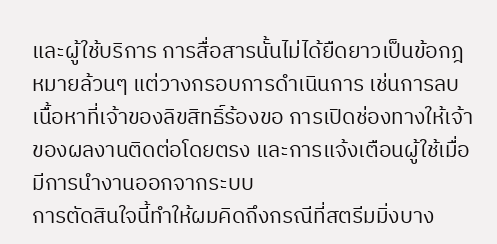และผู้ใช้บริการ การสื่อสารนั้นไม่ได้ยืดยาวเป็นข้อกฎหมายล้วนๆ แต่วางกรอบการดำเนินการ เช่นการลบเนื้อหาที่เจ้าของลิขสิทธิ์ร้องขอ การเปิดช่องทางให้เจ้าของผลงานติดต่อโดยตรง และการแจ้งเตือนผู้ใช้เมื่อมีการนำงานออกจากระบบ
การตัดสินใจนี้ทำให้ผมคิดถึงกรณีที่สตรีมมิ่งบาง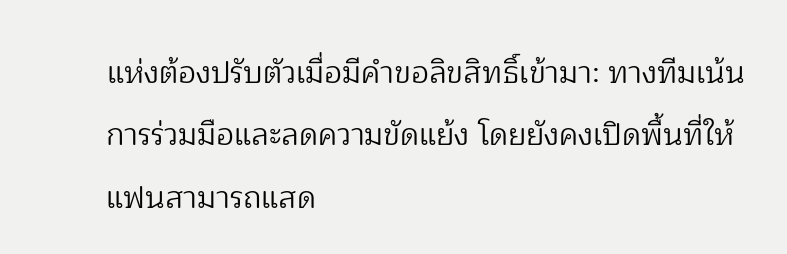แห่งต้องปรับตัวเมื่อมีคำขอลิขสิทธิ์เข้ามา: ทางทีมเน้นการร่วมมือและลดความขัดแย้ง โดยยังคงเปิดพื้นที่ให้แฟนสามารถแสด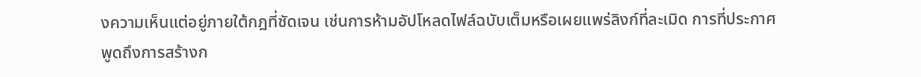งความเห็นแต่อยู่ภายใต้กฎที่ชัดเจน เช่นการห้ามอัปโหลดไฟล์ฉบับเต็มหรือเผยแพร่ลิงก์ที่ละเมิด การที่ประกาศพูดถึงการสร้างก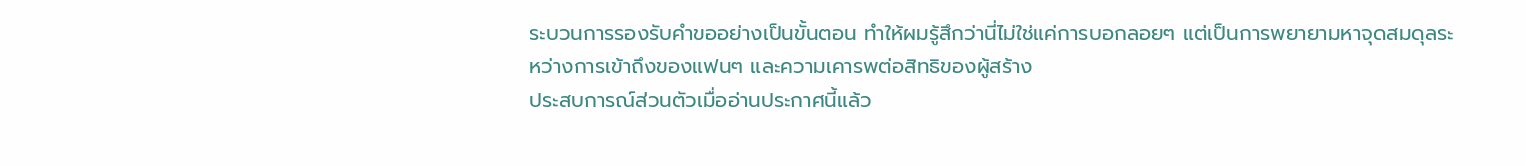ระบวนการรองรับคำขออย่างเป็นขั้นตอน ทำให้ผมรู้สึกว่านี่ไม่ใช่แค่การบอกลอยๆ แต่เป็นการพยายามหาจุดสมดุลระหว่างการเข้าถึงของแฟนๆ และความเคารพต่อสิทธิของผู้สร้าง
ประสบการณ์ส่วนตัวเมื่ออ่านประกาศนี้แล้ว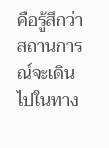คือรู้สึกว่าสถานการณ์จะเดินไปในทาง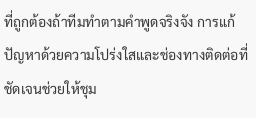ที่ถูกต้องถ้าทีมทำตามคำพูดจริงจัง การแก้ปัญหาด้วยความโปร่งใสและช่องทางติดต่อที่ชัดเจนช่วยให้ชุม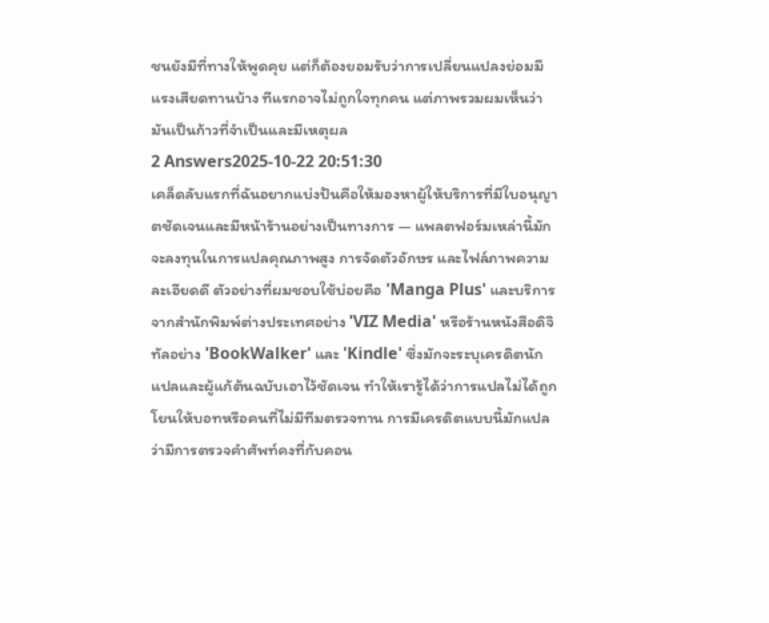ชนยังมีที่ทางให้พูดคุย แต่ก็ต้องยอมรับว่าการเปลี่ยนแปลงย่อมมีแรงเสียดทานบ้าง ทีแรกอาจไม่ถูกใจทุกคน แต่ภาพรวมผมเห็นว่ามันเป็นก้าวที่จำเป็นและมีเหตุผล
2 Answers2025-10-22 20:51:30
เคล็ดลับแรกที่ฉันอยากแบ่งปันคือให้มองหาผู้ให้บริการที่มีใบอนุญาตชัดเจนและมีหน้าร้านอย่างเป็นทางการ — แพลตฟอร์มเหล่านี้มักจะลงทุนในการแปลคุณภาพสูง การจัดตัวอักษร และไฟล์ภาพความละเอียดดี ตัวอย่างที่ผมชอบใช้บ่อยคือ 'Manga Plus' และบริการจากสำนักพิมพ์ต่างประเทศอย่าง 'VIZ Media' หรือร้านหนังสือดิจิทัลอย่าง 'BookWalker' และ 'Kindle' ซึ่งมักจะระบุเครดิตนักแปลและผู้แก้ต้นฉบับเอาไว้ชัดเจน ทำให้เรารู้ได้ว่าการแปลไม่ได้ถูกโยนให้บอทหรือคนที่ไม่มีทีมตรวจทาน การมีเครดิตแบบนี้มักแปลว่ามีการตรวจคำศัพท์คงที่กับคอน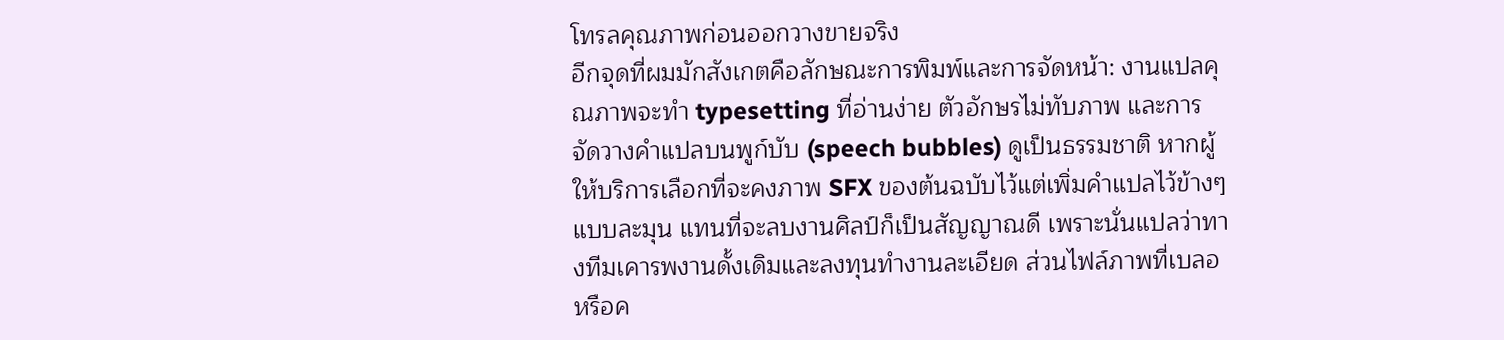โทรลคุณภาพก่อนออกวางขายจริง
อีกจุดที่ผมมักสังเกตคือลักษณะการพิมพ์และการจัดหน้า: งานแปลคุณภาพจะทำ typesetting ที่อ่านง่าย ตัวอักษรไม่ทับภาพ และการจัดวางคำแปลบนพูก์บับ (speech bubbles) ดูเป็นธรรมชาติ หากผู้ให้บริการเลือกที่จะคงภาพ SFX ของต้นฉบับไว้แต่เพิ่มคำแปลไว้ข้างๆ แบบละมุน แทนที่จะลบงานศิลป์ก็เป็นสัญญาณดี เพราะนั่นแปลว่าทางทีมเคารพงานดั้งเดิมและลงทุนทำงานละเอียด ส่วนไฟล์ภาพที่เบลอหรือค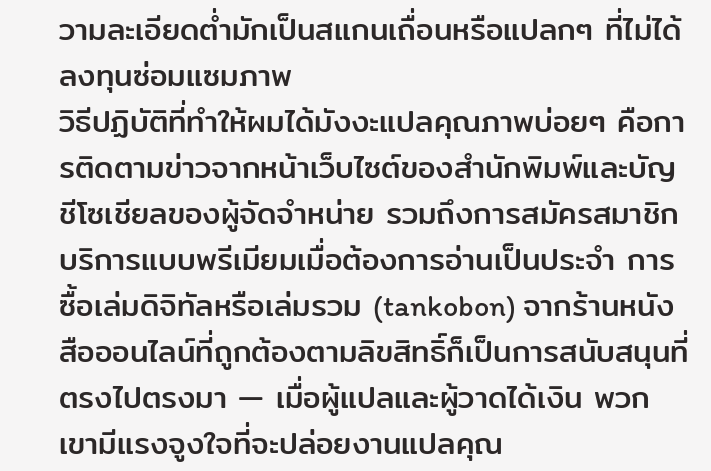วามละเอียดต่ำมักเป็นสแกนเถื่อนหรือแปลกๆ ที่ไม่ได้ลงทุนซ่อมแซมภาพ
วิธีปฏิบัติที่ทำให้ผมได้มังงะแปลคุณภาพบ่อยๆ คือการติดตามข่าวจากหน้าเว็บไซต์ของสำนักพิมพ์และบัญชีโซเชียลของผู้จัดจำหน่าย รวมถึงการสมัครสมาชิกบริการแบบพรีเมียมเมื่อต้องการอ่านเป็นประจำ การซื้อเล่มดิจิทัลหรือเล่มรวม (tankobon) จากร้านหนังสือออนไลน์ที่ถูกต้องตามลิขสิทธิ์ก็เป็นการสนับสนุนที่ตรงไปตรงมา — เมื่อผู้แปลและผู้วาดได้เงิน พวกเขามีแรงจูงใจที่จะปล่อยงานแปลคุณ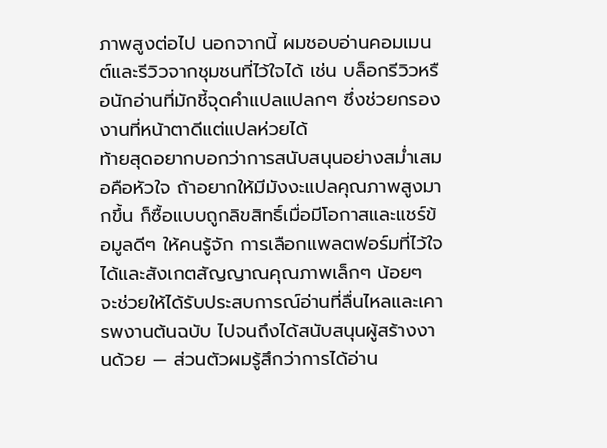ภาพสูงต่อไป นอกจากนี้ ผมชอบอ่านคอมเมนต์และรีวิวจากชุมชนที่ไว้ใจได้ เช่น บล็อกรีวิวหรือนักอ่านที่มักชี้จุดคำแปลแปลกๆ ซึ่งช่วยกรองงานที่หน้าตาดีแต่แปลห่วยได้
ท้ายสุดอยากบอกว่าการสนับสนุนอย่างสม่ำเสมอคือหัวใจ ถ้าอยากให้มีมังงะแปลคุณภาพสูงมากขึ้น ก็ซื้อแบบถูกลิขสิทธิ์เมื่อมีโอกาสและแชร์ข้อมูลดีๆ ให้คนรู้จัก การเลือกแพลตฟอร์มที่ไว้ใจได้และสังเกตสัญญาณคุณภาพเล็กๆ น้อยๆ จะช่วยให้ได้รับประสบการณ์อ่านที่ลื่นไหลและเคารพงานต้นฉบับ ไปจนถึงได้สนับสนุนผู้สร้างงานด้วย — ส่วนตัวผมรู้สึกว่าการได้อ่าน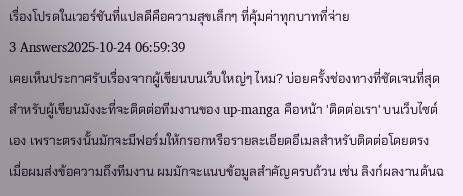เรื่องโปรดในเวอร์ชันที่แปลดีคือความสุขเล็กๆ ที่คุ้มค่าทุกบาทที่จ่าย
3 Answers2025-10-24 06:59:39
เคยเห็นประกาศรับเรื่องจากผู้เขียนบนเว็บใหญ่ๆ ไหม? บ่อยครั้งช่องทางที่ชัดเจนที่สุดสำหรับผู้เขียนมังงะที่จะติดต่อทีมงานของ up-manga คือหน้า 'ติดต่อเรา' บนเว็บไซต์เอง เพราะตรงนั้นมักจะมีฟอร์มให้กรอกหรือรายละเอียดอีเมลสำหรับติดต่อโดยตรง
เมื่อผมส่งข้อความถึงทีมงาน ผมมักจะแนบข้อมูลสำคัญครบถ้วน เช่น ลิงก์ผลงานต้นฉ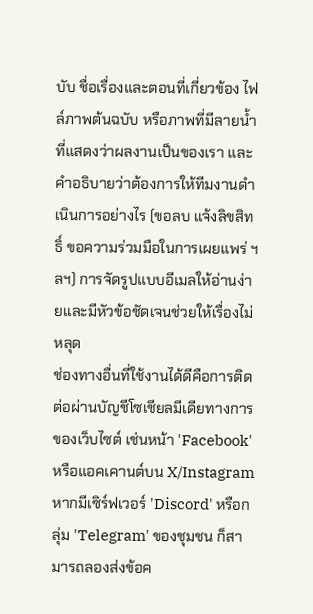บับ ชื่อเรื่องและตอนที่เกี่ยวข้อง ไฟล์ภาพต้นฉบับ หรือภาพที่มีลายน้ำที่แสดงว่าผลงานเป็นของเรา และคำอธิบายว่าต้องการให้ทีมงานดำเนินการอย่างไร (ขอลบ แจ้งลิขสิทธิ์ ขอความร่วมมือในการเผยแพร่ ฯลฯ) การจัดรูปแบบอีเมลให้อ่านง่ายและมีหัวข้อชัดเจนช่วยให้เรื่องไม่หลุด
ช่องทางอื่นที่ใช้งานได้ดีคือการติดต่อผ่านบัญชีโซเชียลมีเดียทางการของเว็บไซต์ เช่นหน้า 'Facebook' หรือแอคเคานต์บน X/Instagram หากมีเซิร์ฟเวอร์ 'Discord' หรือกลุ่ม 'Telegram' ของชุมชน ก็สามารถลองส่งข้อค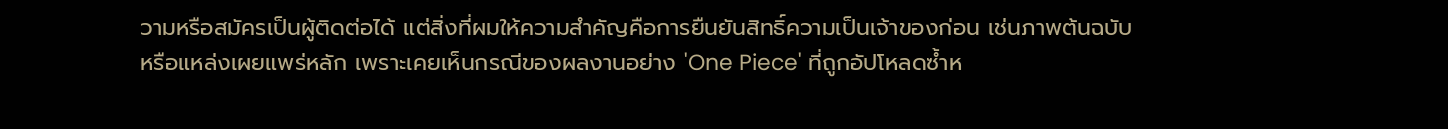วามหรือสมัครเป็นผู้ติดต่อได้ แต่สิ่งที่ผมให้ความสำคัญคือการยืนยันสิทธิ์ความเป็นเจ้าของก่อน เช่นภาพต้นฉบับหรือแหล่งเผยแพร่หลัก เพราะเคยเห็นกรณีของผลงานอย่าง 'One Piece' ที่ถูกอัปโหลดซ้ำห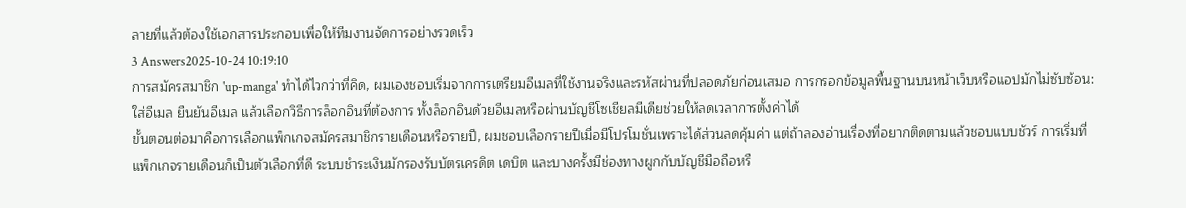ลายที่แล้วต้องใช้เอกสารประกอบเพื่อให้ทีมงานจัดการอย่างรวดเร็ว
3 Answers2025-10-24 10:19:10
การสมัครสมาชิก 'up-manga' ทำได้ไวกว่าที่คิด, ผมเองชอบเริ่มจากการเตรียมอีเมลที่ใช้งานจริงและรหัสผ่านที่ปลอดภัยก่อนเสมอ การกรอกข้อมูลพื้นฐานบนหน้าเว็บหรือแอปมักไม่ซับซ้อน: ใส่อีเมล ยืนยันอีเมล แล้วเลือกวิธีการล็อกอินที่ต้องการ ทั้งล็อกอินด้วยอีเมลหรือผ่านบัญชีโซเชียลมีเดียช่วยให้ลดเวลาการตั้งค่าได้
ขั้นตอนต่อมาคือการเลือกแพ็กเกจสมัครสมาชิกรายเดือนหรือรายปี, ผมชอบเลือกรายปีเมื่อมีโปรโมชั่นเพราะได้ส่วนลดคุ้มค่า แต่ถ้าลองอ่านเรื่องที่อยากติดตามแล้วชอบแบบชัวร์ การเริ่มที่แพ็กเกจรายเดือนก็เป็นตัวเลือกที่ดี ระบบชำระเงินมักรองรับบัตรเครดิต เดบิต และบางครั้งมีช่องทางผูกกับบัญชีมือถือหรื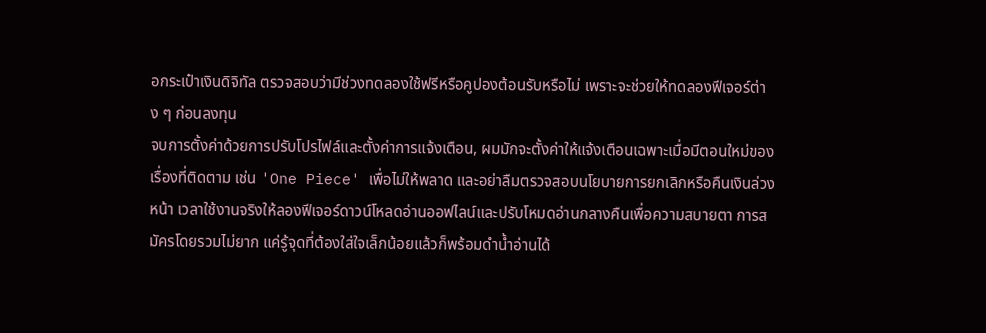อกระเป๋าเงินดิจิทัล ตรวจสอบว่ามีช่วงทดลองใช้ฟรีหรือคูปองต้อนรับหรือไม่ เพราะจะช่วยให้ทดลองฟีเจอร์ต่าง ๆ ก่อนลงทุน
จบการตั้งค่าด้วยการปรับโปรไฟล์และตั้งค่าการแจ้งเตือน, ผมมักจะตั้งค่าให้แจ้งเตือนเฉพาะเมื่อมีตอนใหม่ของเรื่องที่ติดตาม เช่น 'One Piece' เพื่อไม่ให้พลาด และอย่าลืมตรวจสอบนโยบายการยกเลิกหรือคืนเงินล่วงหน้า เวลาใช้งานจริงให้ลองฟีเจอร์ดาวน์โหลดอ่านออฟไลน์และปรับโหมดอ่านกลางคืนเพื่อความสบายตา การสมัครโดยรวมไม่ยาก แค่รู้จุดที่ต้องใส่ใจเล็กน้อยแล้วก็พร้อมดำน้ำอ่านได้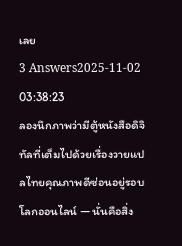เลย
3 Answers2025-11-02 03:38:23
ลองนึกภาพว่ามีตู้หนังสือดิจิทัลที่เต็มไปด้วยเรื่องวายแปลไทยคุณภาพดีซ่อนอยู่รอบโลกออนไลน์ — นั่นคือสิ่ง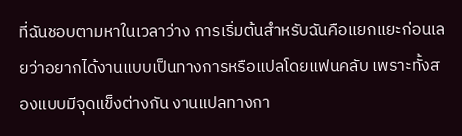ที่ฉันชอบตามหาในเวลาว่าง การเริ่มต้นสำหรับฉันคือแยกแยะก่อนเลยว่าอยากได้งานแบบเป็นทางการหรือแปลโดยแฟนคลับ เพราะทั้งสองแบบมีจุดแข็งต่างกัน งานแปลทางกา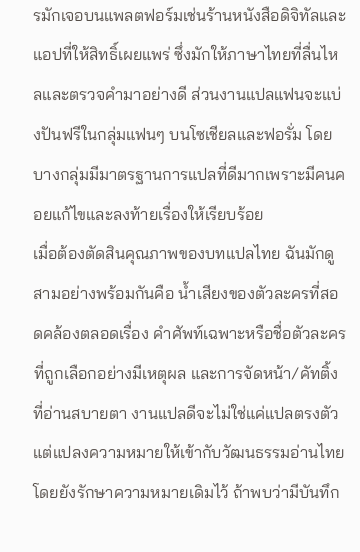รมักเจอบนแพลตฟอร์มเช่นร้านหนังสือดิจิทัลและแอปที่ให้สิทธิ์เผยแพร่ ซึ่งมักให้ภาษาไทยที่ลื่นไหลและตรวจคำมาอย่างดี ส่วนงานแปลแฟนจะแบ่งปันฟรีในกลุ่มแฟนๆ บนโซเชียลและฟอรั่ม โดยบางกลุ่มมีมาตรฐานการแปลที่ดีมากเพราะมีคนคอยแก้ไขและลงท้ายเรื่องให้เรียบร้อย
เมื่อต้องตัดสินคุณภาพของบทแปลไทย ฉันมักดูสามอย่างพร้อมกันคือ น้ำเสียงของตัวละครที่สอดคล้องตลอดเรื่อง คำศัพท์เฉพาะหรือชื่อตัวละครที่ถูกเลือกอย่างมีเหตุผล และการจัดหน้า/คัทติ้งที่อ่านสบายตา งานแปลดีจะไม่ใช่แค่แปลตรงตัว แต่แปลงความหมายให้เข้ากับวัฒนธรรมอ่านไทยโดยยังรักษาความหมายเดิมไว้ ถ้าพบว่ามีบันทึก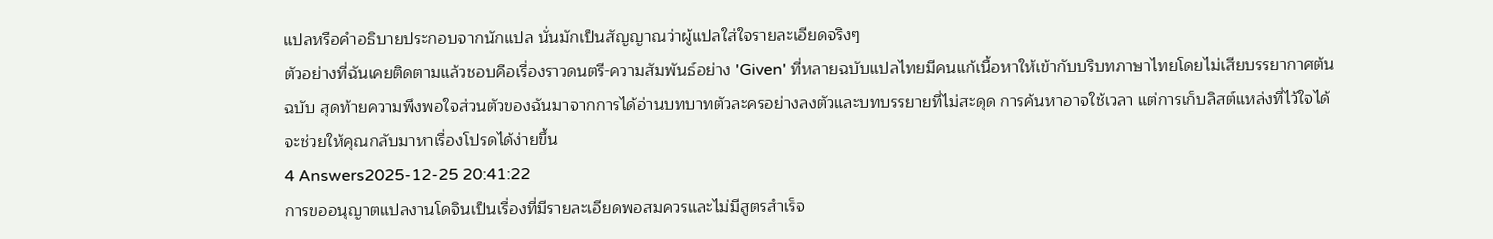แปลหรือคำอธิบายประกอบจากนักแปล นั่นมักเป็นสัญญาณว่าผู้แปลใส่ใจรายละเอียดจริงๆ
ตัวอย่างที่ฉันเคยติดตามแล้วชอบคือเรื่องราวดนตรี-ความสัมพันธ์อย่าง 'Given' ที่หลายฉบับแปลไทยมีคนแก้เนื้อหาให้เข้ากับบริบทภาษาไทยโดยไม่เสียบรรยากาศต้นฉบับ สุดท้ายความพึงพอใจส่วนตัวของฉันมาจากการได้อ่านบทบาทตัวละครอย่างลงตัวและบทบรรยายที่ไม่สะดุด การค้นหาอาจใช้เวลา แต่การเก็บลิสต์แหล่งที่ไว้ใจได้จะช่วยให้คุณกลับมาหาเรื่องโปรดได้ง่ายขึ้น
4 Answers2025-12-25 20:41:22
การขออนุญาตแปลงานโดจินเป็นเรื่องที่มีรายละเอียดพอสมควรและไม่มีสูตรสำเร็จ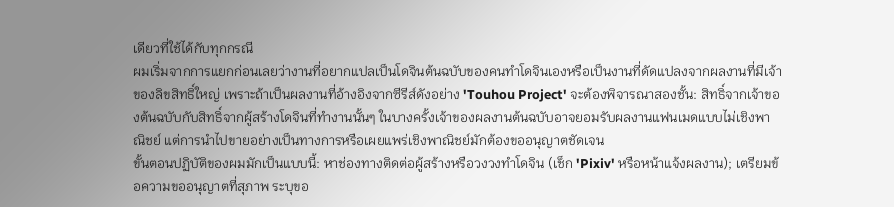เดียวที่ใช้ได้กับทุกกรณี
ผมเริ่มจากการแยกก่อนเลยว่างานที่อยากแปลเป็นโดจินต้นฉบับของคนทำโดจินเองหรือเป็นงานที่ดัดแปลงจากผลงานที่มีเจ้าของลิขสิทธิ์ใหญ่ เพราะถ้าเป็นผลงานที่อ้างอิงจากซีรีส์ดังอย่าง 'Touhou Project' จะต้องพิจารณาสองชั้น: สิทธิ์จากเจ้าของต้นฉบับกับสิทธิ์จากผู้สร้างโดจินที่ทำงานนั้นๆ ในบางครั้งเจ้าของผลงานต้นฉบับอาจยอมรับผลงานแฟนเมดแบบไม่เชิงพาณิชย์ แต่การนำไปขายอย่างเป็นทางการหรือเผยแพร่เชิงพาณิชย์มักต้องขออนุญาตชัดเจน
ขั้นตอนปฏิบัติของผมมักเป็นแบบนี้: หาช่องทางติดต่อผู้สร้างหรือวงวงทำโดจิน (เช็ก 'Pixiv' หรือหน้าแจ้งผลงาน); เตรียมข้อความขออนุญาตที่สุภาพ ระบุขอ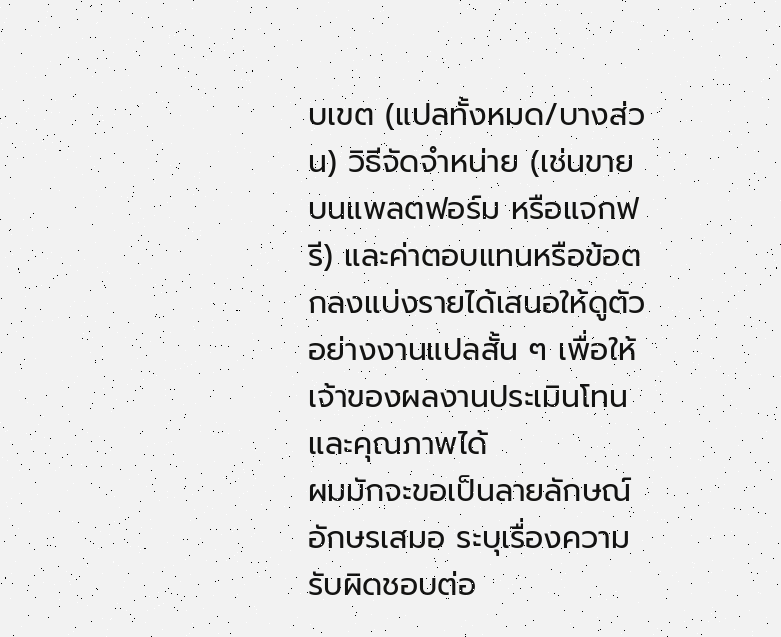บเขต (แปลทั้งหมด/บางส่วน) วิธีจัดจำหน่าย (เช่นขายบนแพลตฟอร์ม หรือแจกฟรี) และค่าตอบแทนหรือข้อตกลงแบ่งรายได้เสนอให้ดูตัวอย่างงานแปลสั้น ๆ เพื่อให้เจ้าของผลงานประเมินโทนและคุณภาพได้
ผมมักจะขอเป็นลายลักษณ์อักษรเสมอ ระบุเรื่องความรับผิดชอบต่อ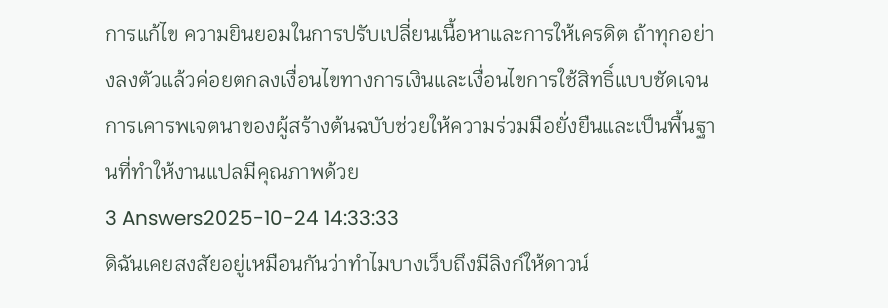การแก้ไข ความยินยอมในการปรับเปลี่ยนเนื้อหาและการให้เครดิต ถ้าทุกอย่างลงตัวแล้วค่อยตกลงเงื่อนไขทางการเงินและเงื่อนไขการใช้สิทธิ์แบบชัดเจน การเคารพเจตนาของผู้สร้างต้นฉบับช่วยให้ความร่วมมือยั่งยืนและเป็นพื้นฐานที่ทำให้งานแปลมีคุณภาพด้วย
3 Answers2025-10-24 14:33:33
ดิฉันเคยสงสัยอยู่เหมือนกันว่าทำไมบางเว็บถึงมีลิงก์ให้ดาวน์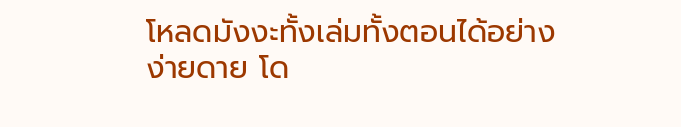โหลดมังงะทั้งเล่มทั้งตอนได้อย่างง่ายดาย โด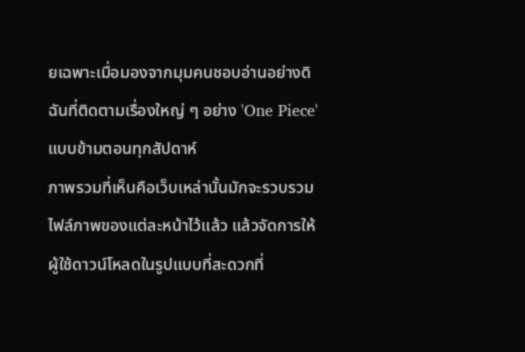ยเฉพาะเมื่อมองจากมุมคนชอบอ่านอย่างดิฉันที่ติดตามเรื่องใหญ่ ๆ อย่าง 'One Piece' แบบข้ามตอนทุกสัปดาห์
ภาพรวมที่เห็นคือเว็บเหล่านั้นมักจะรวบรวมไฟล์ภาพของแต่ละหน้าไว้แล้ว แล้วจัดการให้ผู้ใช้ดาวน์โหลดในรูปแบบที่สะดวกที่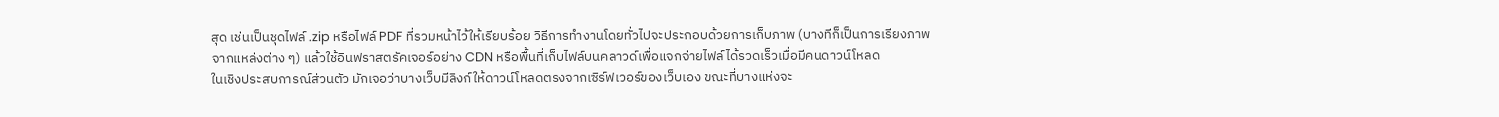สุด เช่นเป็นชุดไฟล์ .zip หรือไฟล์ PDF ที่รวมหน้าไว้ให้เรียบร้อย วิธีการทำงานโดยทั่วไปจะประกอบด้วยการเก็บภาพ (บางทีก็เป็นการเรียงภาพจากแหล่งต่าง ๆ) แล้วใช้อินฟราสตรัคเจอร์อย่าง CDN หรือพื้นที่เก็บไฟล์บนคลาวด์เพื่อแจกจ่ายไฟล์ได้รวดเร็วเมื่อมีคนดาวน์โหลด
ในเชิงประสบการณ์ส่วนตัว มักเจอว่าบางเว็บมีลิงก์ให้ดาวน์โหลดตรงจากเซิร์ฟเวอร์ของเว็บเอง ขณะที่บางแห่งจะ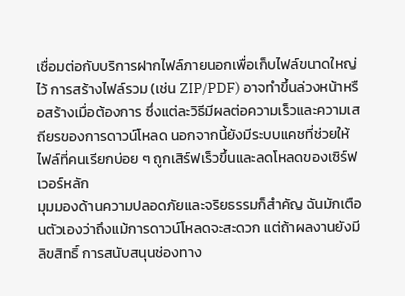เชื่อมต่อกับบริการฝากไฟล์ภายนอกเพื่อเก็บไฟล์ขนาดใหญ่ไว้ การสร้างไฟล์รวม (เช่น ZIP/PDF) อาจทำขึ้นล่วงหน้าหรือสร้างเมื่อต้องการ ซึ่งแต่ละวิธีมีผลต่อความเร็วและความเสถียรของการดาวน์โหลด นอกจากนี้ยังมีระบบแคชที่ช่วยให้ไฟล์ที่คนเรียกบ่อย ๆ ถูกเสิร์ฟเร็วขึ้นและลดโหลดของเซิร์ฟเวอร์หลัก
มุมมองด้านความปลอดภัยและจริยธรรมก็สำคัญ ฉันมักเตือนตัวเองว่าถึงแม้การดาวน์โหลดจะสะดวก แต่ถ้าผลงานยังมีลิขสิทธิ์ การสนับสนุนช่องทาง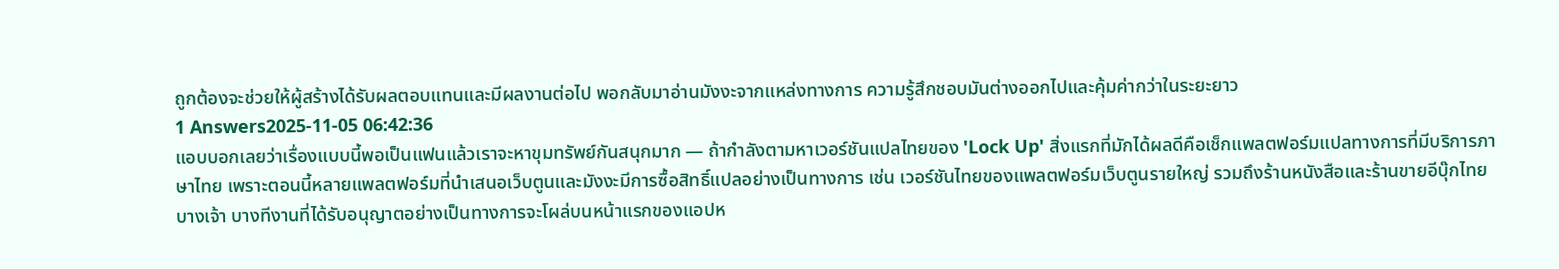ถูกต้องจะช่วยให้ผู้สร้างได้รับผลตอบแทนและมีผลงานต่อไป พอกลับมาอ่านมังงะจากแหล่งทางการ ความรู้สึกชอบมันต่างออกไปและคุ้มค่ากว่าในระยะยาว
1 Answers2025-11-05 06:42:36
แอบบอกเลยว่าเรื่องแบบนี้พอเป็นแฟนแล้วเราจะหาขุมทรัพย์กันสนุกมาก — ถ้ากำลังตามหาเวอร์ชันแปลไทยของ 'Lock Up' สิ่งแรกที่มักได้ผลดีคือเช็กแพลตฟอร์มแปลทางการที่มีบริการภาษาไทย เพราะตอนนี้หลายแพลตฟอร์มที่นำเสนอเว็บตูนและมังงะมีการซื้อสิทธิ์แปลอย่างเป็นทางการ เช่น เวอร์ชันไทยของแพลตฟอร์มเว็บตูนรายใหญ่ รวมถึงร้านหนังสือและร้านขายอีบุ๊กไทยบางเจ้า บางทีงานที่ได้รับอนุญาตอย่างเป็นทางการจะโผล่บนหน้าแรกของแอปห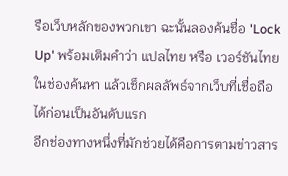รือเว็บหลักของพวกเขา ฉะนั้นลองค้นชื่อ 'Lock Up' พร้อมเติมคำว่า แปลไทย หรือ เวอร์ชันไทย ในช่องค้นหา แล้วเช็กผลลัพธ์จากเว็บที่เชื่อถือได้ก่อนเป็นอันดับแรก
อีกช่องทางหนึ่งที่มักช่วยได้คือการตามข่าวสาร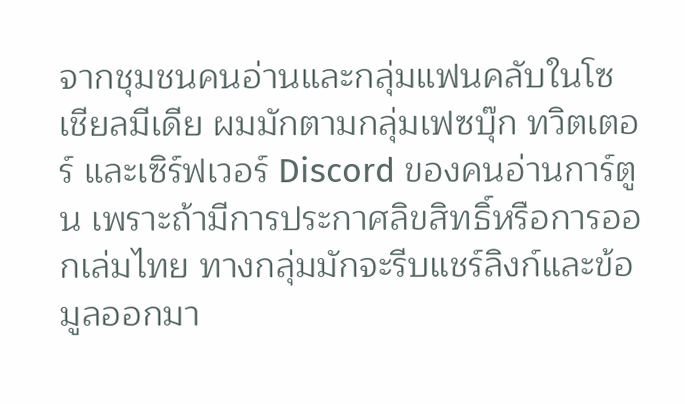จากชุมชนคนอ่านและกลุ่มแฟนคลับในโซเชียลมีเดีย ผมมักตามกลุ่มเฟซบุ๊ก ทวิตเตอร์ และเซิร์ฟเวอร์ Discord ของคนอ่านการ์ตูน เพราะถ้ามีการประกาศลิขสิทธิ์หรือการออกเล่มไทย ทางกลุ่มมักจะรีบแชร์ลิงก์และข้อมูลออกมา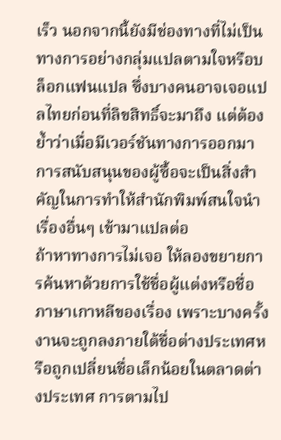เร็ว นอกจากนี้ยังมีช่องทางที่ไม่เป็นทางการอย่างกลุ่มแปลตามใจหรือบล็อกแฟนแปล ซึ่งบางคนอาจเจอแปลไทยก่อนที่ลิขสิทธิ์จะมาถึง แต่ต้องย้ำว่าเมื่อมีเวอร์ชันทางการออกมา การสนับสนุนของผู้ซื้อจะเป็นสิ่งสำคัญในการทำให้สำนักพิมพ์สนใจนำเรื่องอื่นๆ เข้ามาแปลต่อ
ถ้าหาทางการไม่เจอ ให้ลองขยายการค้นหาด้วยการใช้ชื่อผู้แต่งหรือชื่อภาษาเกาหลีของเรื่อง เพราะบางครั้งงานจะถูกลงภายใต้ชื่อต่างประเทศหรือถูกเปลี่ยนชื่อเล็กน้อยในตลาดต่างประเทศ การตามไป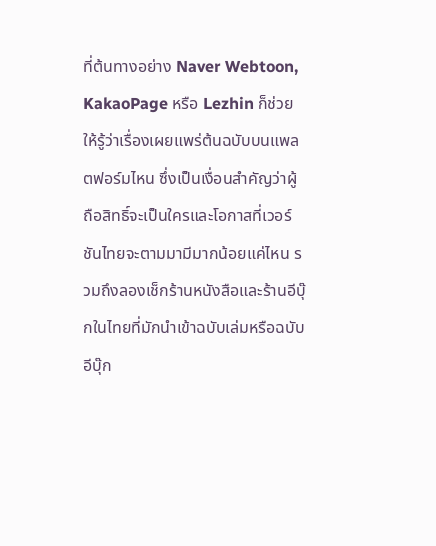ที่ต้นทางอย่าง Naver Webtoon, KakaoPage หรือ Lezhin ก็ช่วยให้รู้ว่าเรื่องเผยแพร่ต้นฉบับบนแพลตฟอร์มไหน ซึ่งเป็นเงื่อนสำคัญว่าผู้ถือสิทธิ์จะเป็นใครและโอกาสที่เวอร์ชันไทยจะตามมามีมากน้อยแค่ไหน รวมถึงลองเช็กร้านหนังสือและร้านอีบุ๊กในไทยที่มักนำเข้าฉบับเล่มหรือฉบับอีบุ๊ก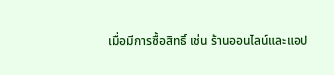เมื่อมีการซื้อสิทธิ์ เช่น ร้านออนไลน์และแอป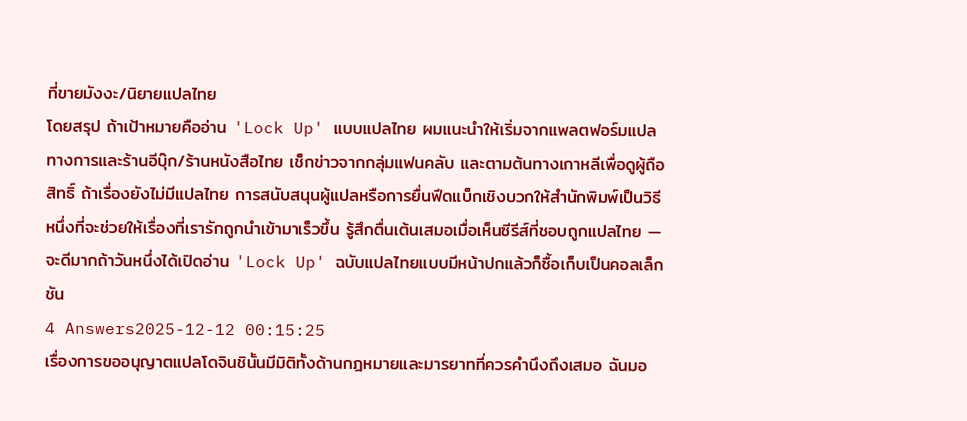ที่ขายมังงะ/นิยายแปลไทย
โดยสรุป ถ้าเป้าหมายคืออ่าน 'Lock Up' แบบแปลไทย ผมแนะนำให้เริ่มจากแพลตฟอร์มแปลทางการและร้านอีบุ๊ก/ร้านหนังสือไทย เช็กข่าวจากกลุ่มแฟนคลับ และตามต้นทางเกาหลีเพื่อดูผู้ถือสิทธิ์ ถ้าเรื่องยังไม่มีแปลไทย การสนับสนุนผู้แปลหรือการยื่นฟีดแบ็กเชิงบวกให้สำนักพิมพ์เป็นวิธีหนึ่งที่จะช่วยให้เรื่องที่เรารักถูกนำเข้ามาเร็วขึ้น รู้สึกตื่นเต้นเสมอเมื่อเห็นซีรีส์ที่ชอบถูกแปลไทย — จะดีมากถ้าวันหนึ่งได้เปิดอ่าน 'Lock Up' ฉบับแปลไทยแบบมีหน้าปกแล้วก็ซื้อเก็บเป็นคอลเล็กชัน
4 Answers2025-12-12 00:15:25
เรื่องการขออนุญาตแปลโดจินชินั้นมีมิติทั้งด้านกฎหมายและมารยาทที่ควรคำนึงถึงเสมอ ฉันมอ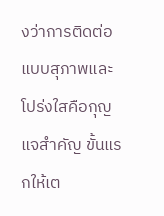งว่าการติดต่อแบบสุภาพและโปร่งใสคือกุญแจสำคัญ ขั้นแรกให้เต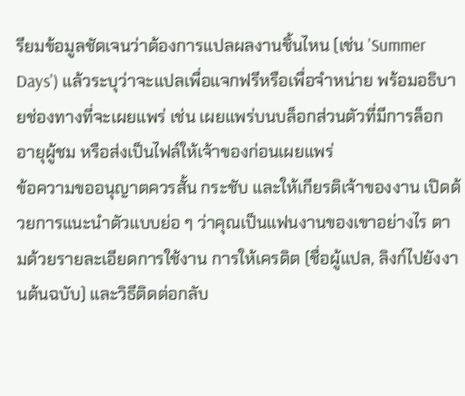รียมข้อมูลชัดเจนว่าต้องการแปลผลงานชิ้นไหน (เช่น 'Summer Days') แล้วระบุว่าจะแปลเพื่อแจกฟรีหรือเพื่อจำหน่าย พร้อมอธิบายช่องทางที่จะเผยแพร่ เช่น เผยแพร่บนบล็อกส่วนตัวที่มีการล็อกอายุผู้ชม หรือส่งเป็นไฟล์ให้เจ้าของก่อนเผยแพร่
ข้อความขออนุญาตควรสั้น กระชับ และให้เกียรติเจ้าของงาน เปิดด้วยการแนะนำตัวแบบย่อ ๆ ว่าคุณเป็นแฟนงานของเขาอย่างไร ตามด้วยรายละเอียดการใช้งาน การให้เครดิต (ชื่อผู้แปล, ลิงก์ไปยังงานต้นฉบับ) และวิธีติดต่อกลับ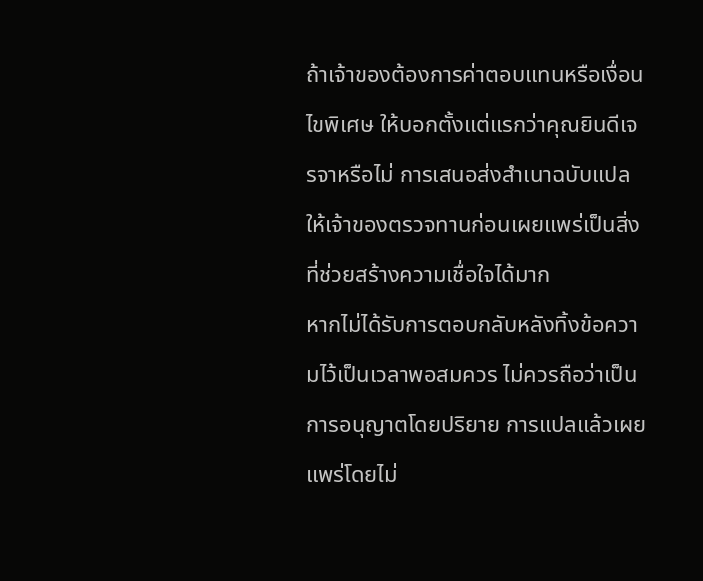ถ้าเจ้าของต้องการค่าตอบแทนหรือเงื่อนไขพิเศษ ให้บอกตั้งแต่แรกว่าคุณยินดีเจรจาหรือไม่ การเสนอส่งสำเนาฉบับแปลให้เจ้าของตรวจทานก่อนเผยแพร่เป็นสิ่งที่ช่วยสร้างความเชื่อใจได้มาก
หากไม่ได้รับการตอบกลับหลังทิ้งข้อความไว้เป็นเวลาพอสมควร ไม่ควรถือว่าเป็นการอนุญาตโดยปริยาย การแปลแล้วเผยแพร่โดยไม่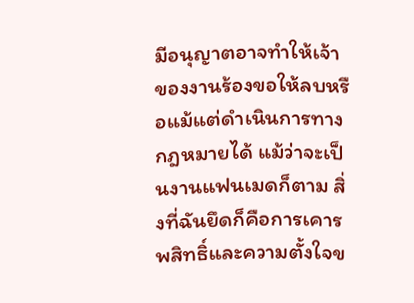มีอนุญาตอาจทำให้เจ้าของงานร้องขอให้ลบหรือแม้แต่ดำเนินการทางกฎหมายได้ แม้ว่าจะเป็นงานแฟนเมดก็ตาม สิ่งที่ฉันยึดก็คือการเคารพสิทธิ์และความตั้งใจข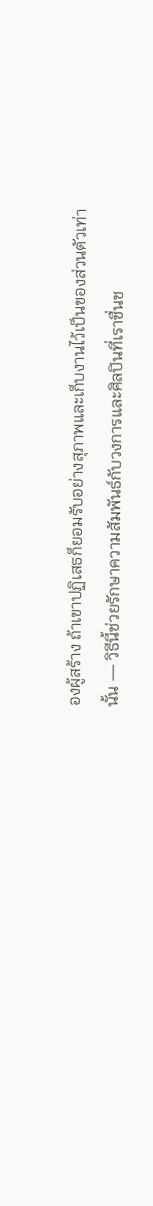องผู้สร้าง ถ้าเขาปฏิเสธก็ยอมรับอย่างสุภาพและเก็บงานไว้เป็นของส่วนตัวเท่านั้น — วิธีนี้ช่วยรักษาความสัมพันธ์กับวงการและศิลปินที่เราชื่นช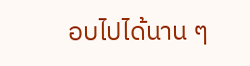อบไปได้นาน ๆ